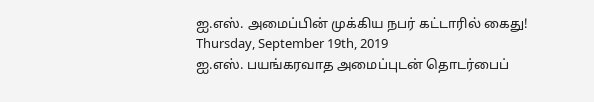ஐ.எஸ். அமைப்பின் முக்கிய நபர் கட்டாரில் கைது!
Thursday, September 19th, 2019
ஐ.எஸ். பயங்கரவாத அமைப்புடன் தொடர்பைப்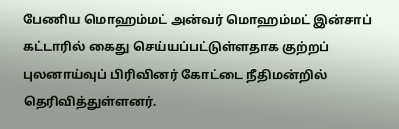பேணிய மொஹம்மட் அன்வர் மொஹம்மட் இன்சாப் கட்டாரில் கைது செய்யப்பட்டுள்ளதாக குற்றப் புலனாய்வுப் பிரிவினர் கோட்டை நீதிமன்றில் தெரிவித்துள்ளனர்.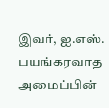இவர், ஐ.எஸ். பயங்கரவாத அமைப்பின்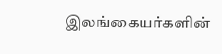இலங்கையர்களின்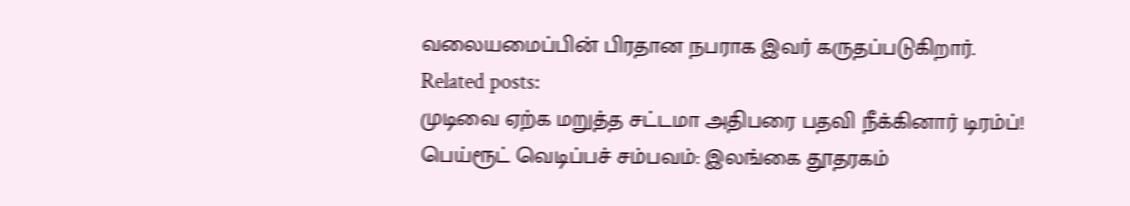வலையமைப்பின் பிரதான நபராக இவர் கருதப்படுகிறார்.
Related posts:
முடிவை ஏற்க மறுத்த சட்டமா அதிபரை பதவி நீக்கினார் டிரம்ப்!
பெய்ரூட் வெடிப்பச் சம்பவம்: இலங்கை தூதரகம்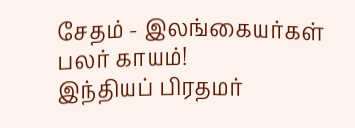சேதம் - இலங்கையர்கள் பலர் காயம்!
இந்தியப் பிரதமர்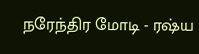நரேந்திர மோடி - ரஷ்ய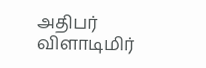அதிபர் விளாடிமிர்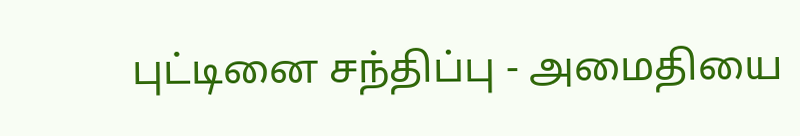புட்டினை சந்திப்பு - அமைதியை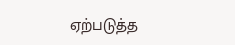ஏற்படுத்த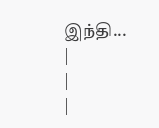இந்தி...
|
|
|